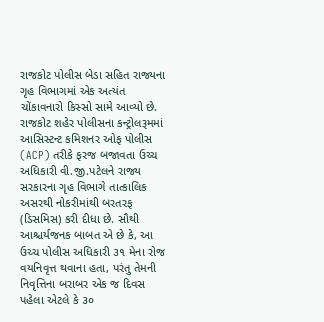રાજકોટ પોલીસ બેડા સહિત રાજ્યના ગૃહ વિભાગમાં એક અત્યંત ચોંકાવનારો કિસ્સો સામે આવ્યો છે. રાજકોટ શહેર પોલીસના કન્ટ્રોલરૂમમાં આસિસ્ટન્ટ કમિશનર ઓફ પોલીસ (ACP) તરીકે ફરજ બજાવતા ઉચ્ચ અધિકારી વી.જી.પટેલને રાજ્ય સરકારના ગૃહ વિભાગે તાત્કાલિક અસરથી નોકરીમાંથી બરતરફ (ડિસમિસ) કરી દીધા છે. સૌથી આશ્ચર્યજનક બાબત એ છે કે, આ ઉચ્ચ પોલીસ અધિકારી ૩૧ મેના રોજ વયનિવૃત્ત થવાના હતા, પરંતુ તેમની નિવૃત્તિના બરાબર એક જ દિવસ પહેલા એટલે કે ૩૦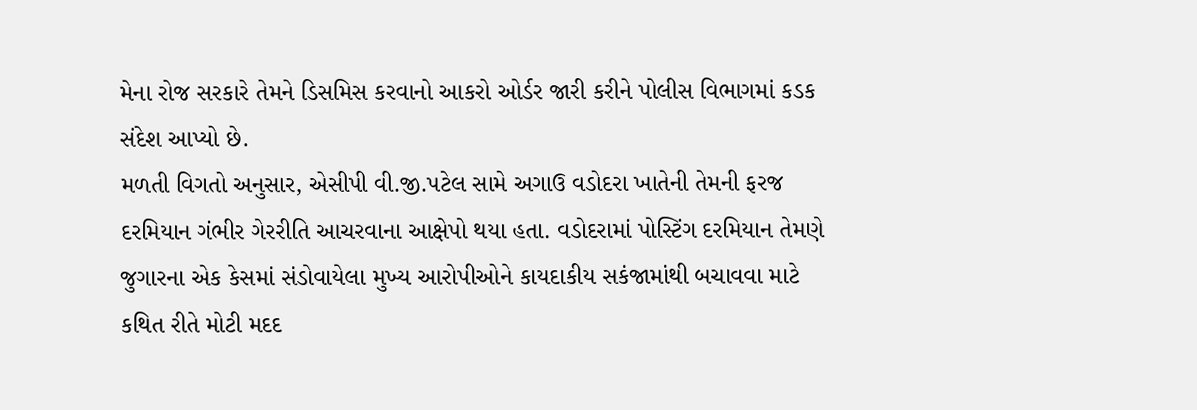મેના રોજ સરકારે તેમને ડિસમિસ કરવાનો આકરો ઓર્ડર જારી કરીને પોલીસ વિભાગમાં કડક સંદેશ આપ્યો છે.
મળતી વિગતો અનુસાર, એસીપી વી.જી.પટેલ સામે અગાઉ વડોદરા ખાતેની તેમની ફરજ દરમિયાન ગંભીર ગેરરીતિ આચરવાના આક્ષેપો થયા હતા. વડોદરામાં પોસ્ટિંગ દરમિયાન તેમણે જુગારના એક કેસમાં સંડોવાયેલા મુખ્ય આરોપીઓને કાયદાકીય સકંજામાંથી બચાવવા માટે કથિત રીતે મોટી મદદ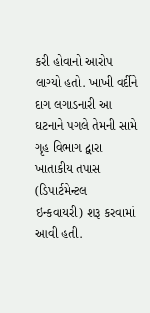કરી હોવાનો આરોપ લાગ્યો હતો. ખાખી વર્દીને દાગ લગાડનારી આ ઘટનાને પગલે તેમની સામે ગૃહ વિભાગ દ્વારા ખાતાકીય તપાસ (ડિપાર્ટમેન્ટલ ઇન્કવાયરી) શરૂ કરવામાં આવી હતી.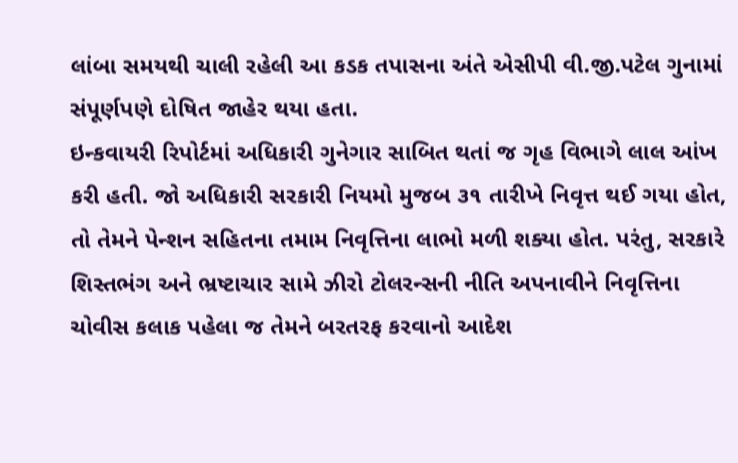લાંબા સમયથી ચાલી રહેલી આ કડક તપાસના અંતે એસીપી વી.જી.પટેલ ગુનામાં સંપૂર્ણપણે દોષિત જાહેર થયા હતા.
ઇન્કવાયરી રિપોર્ટમાં અધિકારી ગુનેગાર સાબિત થતાં જ ગૃહ વિભાગે લાલ આંખ કરી હતી. જો અધિકારી સરકારી નિયમો મુજબ ૩૧ તારીખે નિવૃત્ત થઈ ગયા હોત, તો તેમને પેન્શન સહિતના તમામ નિવૃત્તિના લાભો મળી શક્યા હોત. પરંતુ, સરકારે શિસ્તભંગ અને ભ્રષ્ટાચાર સામે ઝીરો ટોલરન્સની નીતિ અપનાવીને નિવૃત્તિના ચોવીસ કલાક પહેલા જ તેમને બરતરફ કરવાનો આદેશ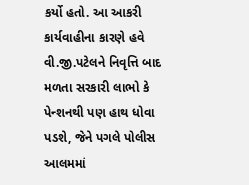કર્યો હતો. આ આકરી કાર્યવાહીના કારણે હવે વી.જી.પટેલને નિવૃત્તિ બાદ મળતા સરકારી લાભો કે પેન્શનથી પણ હાથ ધોવા પડશે, જેને પગલે પોલીસ આલમમાં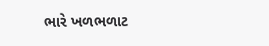ભારે ખળભળાટ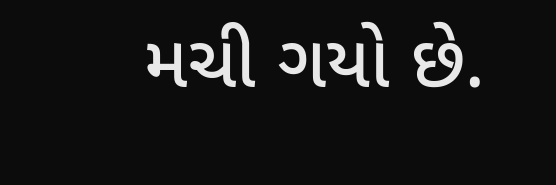મચી ગયો છે.